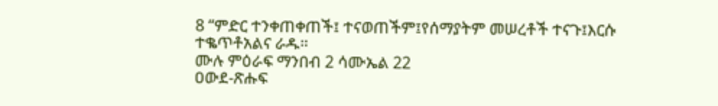8 “ምድር ተንቀጠቀጠች፤ ተናወጠችም፤የሰማያትም መሠረቶች ተናጉ፤እርሱ ተቈጥቶአልና ራዱ።
ሙሉ ምዕራፍ ማንበብ 2 ሳሙኤል 22
ዐውደ-ጽሑፍ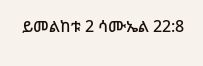ይመልከቱ 2 ሳሙኤል 22:8